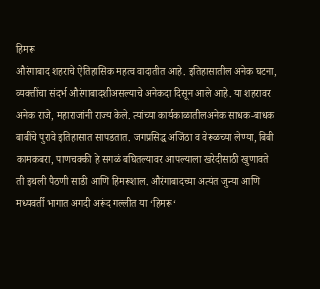हिमरू
औरंगाबाद शहराचे ऐतिहासिक महत्व वादातीत आहे. इतिहासातील अनेक घटना, व्यक्तींचा संदर्भ औरंगाबादशीअसल्याचे अनेकदा दिसून आले आहे. या शहरावर अनेक राजे, महाराजांनी राज्य केले. त्यांच्या कार्यकाळातीलअनेक साधक-बाधक बाबींचे पुरावे इतिहासात सापडतात. जगप्रसिद्ध अजिंठा व वेरूळच्या लेण्या, बिबी कामकबरा, पाणचक्की हे सगळं बघितल्यावर आपल्याला खरेदीसाठी खुणावते ती इथली पैठणी साडी आणि हिमरूशाल. औरंगाबादच्या अत्यंत जुन्या आणि मध्यवर्ती भागात अगदी अरूंद गल्लीत या ‘हिमरू‘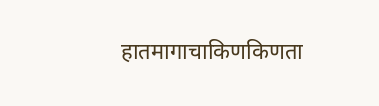हातमागाचाकिणकिणता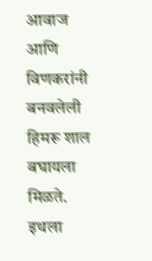आवाज आणि विणकरांनी बनवलेली हिमरू शाल बघायला मिळते. इथला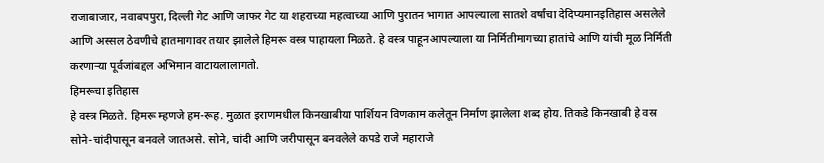राजाबाजार, नवाबपपुरा, दिल्ली गेट आणि जाफर गेट या शहराच्या महत्वाच्या आणि पुरातन भागात आपल्याला सातशे वर्षांचा देदिप्यमानइतिहास असलेले आणि अस्सल ठेवणीचे हातमागावर तयार झालेले हिमरू वस्त्र पाहायला मिळते. हे वस्त्र पाहूनआपल्याला या निर्मितीमागच्या हातांचे आणि यांची मूळ निर्मिती करणाऱ्या पूर्वजांबद्दल अभिमान वाटायलालागतो.
हिमरूचा इतिहास
हे वस्त्र मिळते. हिमरू म्हणजे हम-रूह. मुळात इराणमधील किनखाबीया पार्शियन विणकाम कलेतून निर्माण झालेला शब्द होय. तिकडे किनखाबी हे वस्र सोने-चांदीपासून बनवले जातअसे. सोने, चांदी आणि जरीपासून बनवलेले कपडे राजे महाराजे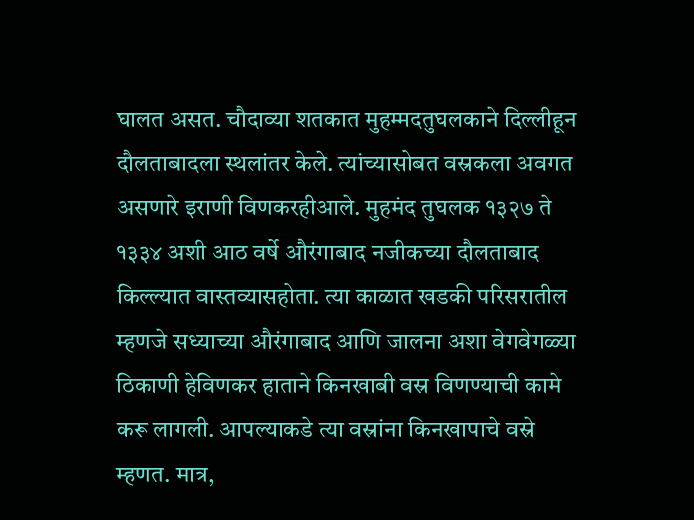घालत असत. चौदाव्या शतकात मुहम्मदतुघलकाने दिल्लीहून दौलताबादला स्थलांतर केले. त्यांच्यासोबत वस्रकला अवगत असणारे इराणी विणकरहीआले. मुहमंद तुघलक १३२७ ते १३३४ अशी आठ वर्षे औरंगाबाद नजीकच्या दौलताबाद किल्ल्यात वास्तव्यासहोता. त्या काळात खडकी परिसरातील म्हणजे सध्याच्या औरंगाबाद आणि जालना अशा वेगवेगळ्या ठिकाणी हेविणकर हाताने किनखाबी वस्र विणण्याची कामे करू लागली. आपल्याकडे त्या वस्रांना किनखापाचे वस्रे म्हणत. मात्र,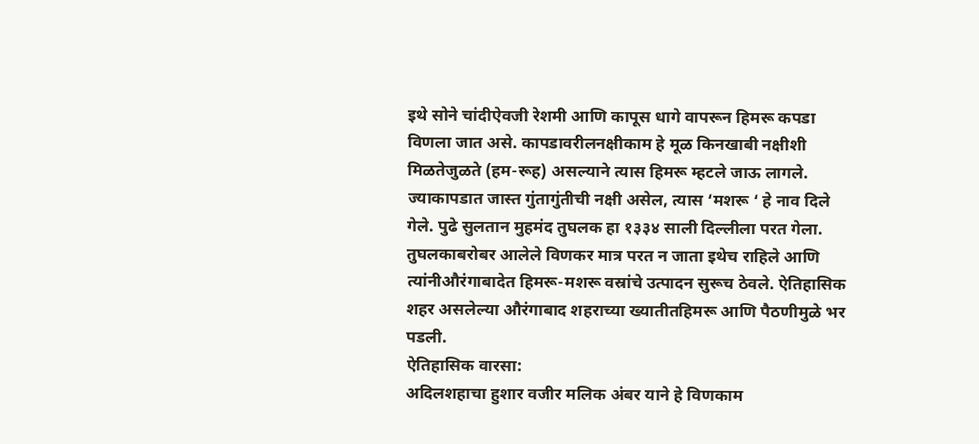इथे सोने चांदीऐवजी रेशमी आणि कापूस धागे वापरून हिमरू कपडा विणला जात असे. कापडावरीलनक्षीकाम हे मूळ किनखाबी नक्षीशी मिळतेजुळते (हम-रूह) असल्याने त्यास हिमरू म्हटले जाऊ लागले. ज्याकापडात जास्त गुंतागुंतीची नक्षी असेल, त्यास ‘मशरू ‘ हे नाव दिले गेले. पुढे सुलतान मुहमंद तुघलक हा १३३४ साली दिल्लीला परत गेला. तुघलकाबरोबर आलेले विणकर मात्र परत न जाता इथेच राहिले आणि त्यांनीऔरंगाबादेत हिमरू-मशरू वस्रांचे उत्पादन सुरूच ठेवले. ऐतिहासिक शहर असलेल्या औरंगाबाद शहराच्या ख्यातीतहिमरू आणि पैठणीमुळे भर पडली.
ऐतिहासिक वारसा:
अदिलशहाचा हुशार वजीर मलिक अंबर याने हे विणकाम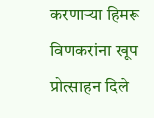करणाऱ्या हिमरू विणकरांना खूप प्रोत्साहन दिले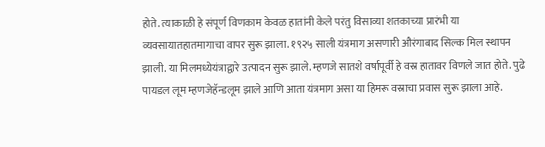होते. त्याकाळी हे संपूर्ण विणकाम केवळ हातांनी केले परंतु विसाव्या शतकाच्या प्रारंभी या व्यवसायातहातमागाचा वापर सुरू झाला. १९२५ साली यंत्रमाग असणारी औरंगाबाद सिल्क मिल स्थापन झाली. या मिलमध्येयंत्राद्वारे उत्पादन सुरू झाले. म्हणजे सातशे वर्षापूर्वी हे वस्र हातावर विणले जात होते. पुढे पायडल लूम म्हणजेहॅन्डलूम झाले आणि आता यंत्रमाग असा या हिमरू वस्राचा प्रवास सुरू झाला आहे.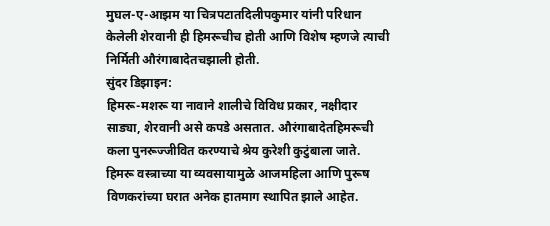मुघल-ए-आझम या चित्रपटातदिलीपकुमार यांनी परिधान केलेली शेरवानी ही हिमरूचीच होती आणि विशेष म्हणजे त्याची निर्मिती औरंगाबादेतचझाली होती.
सुंदर डिझाइन:
हिमरू-मशरू या नावाने शालीचे विविध प्रकार, नक्षीदार साड्या, शेरवानी असे कपडे असतात. औरंगाबादेतहिमरूची कला पुनरूज्जीवित करण्याचे श्रेय कुरेशी कुटुंबाला जाते. हिमरू वस्त्राच्या या व्यवसायामुळे आजमहिला आणि पुरूष विणकरांच्या घरात अनेक हातमाग स्थापित झाले आहेत.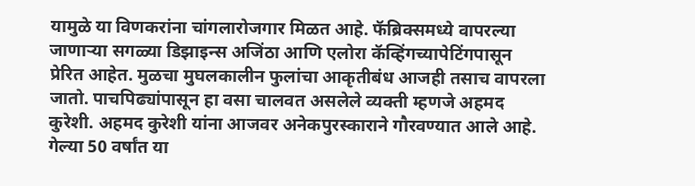यामुळे या विणकरांना चांगलारोजगार मिळत आहे. फॅब्रिक्समध्ये वापरल्या जाणाऱ्या सगळ्या डिझाइन्स अजिंठा आणि एलोरा कॅव्हिंगच्यापेटिंगपासून प्रेरित आहेत. मुळचा मुघलकालीन फुलांचा आकृतीबंध आजही तसाच वापरला जातो. पाचपिढ्यांपासून हा वसा चालवत असलेले व्यक्ती म्हणजे अहमद कुरेशी. अहमद कुरेशी यांना आजवर अनेकपुरस्काराने गौरवण्यात आले आहे. गेल्या 50 वर्षांत या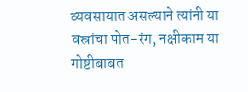व्यवसायात असल्याने त्यांनी या वस्रांचा पोत-रंग, नक्षीकाम या गोष्टीबाबत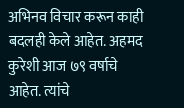अभिनव विचार करून काही बदलही केले आहेत. अहमद कुरेशी आज ७९ वर्षाचे आहेत. त्यांचे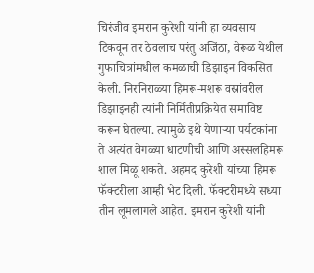चिरंजीव इमरान कुरेशी यांनी हा व्यवसाय टिकवून तर ठेवलाच परंतु अजिंठा, वेरूळ येथील गुफाचित्रांमधील कमळाची डिझाइन विकसित केली. निरनिराळ्या हिमरू-मशरू वस्रांवरील डिझाइनही त्यांनी निर्मितीप्रक्रियेत समाविष्ट करून घेतल्या. त्यामुळे इथे येणाऱ्या पर्यटकांना ते अत्यंत वेगळ्या धाटणीची आणि अस्सलहिमरू शाल मिळू शकते. अहमद कुरेशी यांच्या हिमरू फॅक्टरीला आम्ही भेट दिली. फॅक्टरीमध्ये सध्या तीन लूमलागले आहेत. इमरान कुरेशी यांनी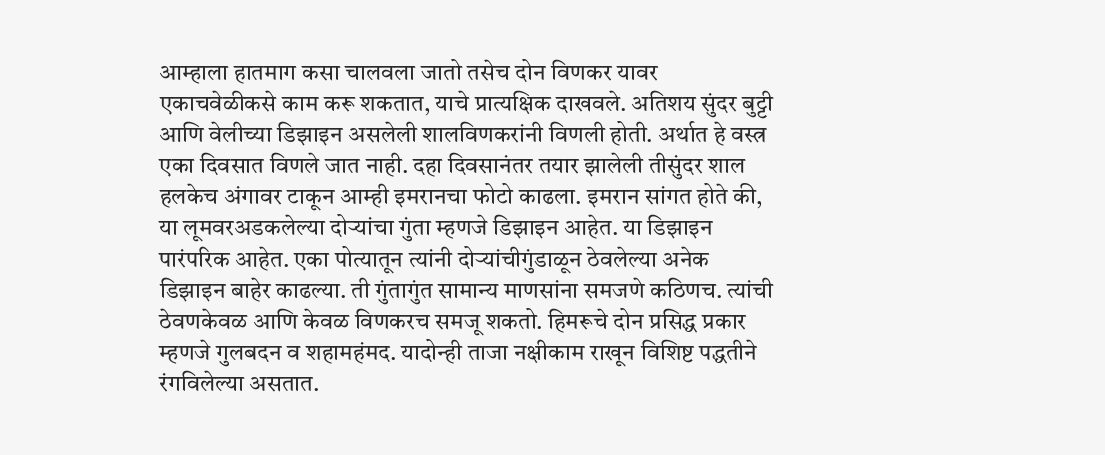आम्हाला हातमाग कसा चालवला जातो तसेच दोन विणकर यावर एकाचवेळीकसे काम करू शकतात, याचे प्रात्यक्षिक दाखवले. अतिशय सुंदर बुट्टी आणि वेलीच्या डिझाइन असलेली शालविणकरांनी विणली होती. अर्थात हे वस्त्र एका दिवसात विणले जात नाही. दहा दिवसानंतर तयार झालेली तीसुंदर शाल हलकेच अंगावर टाकून आम्ही इमरानचा फोटो काढला. इमरान सांगत होते की, या लूमवरअडकलेल्या दोऱ्यांचा गुंता म्हणजे डिझाइन आहेत. या डिझाइन पारंपरिक आहेत. एका पोत्यातून त्यांनी दोऱ्यांचीगुंडाळून ठेवलेल्या अनेक डिझाइन बाहेर काढल्या. ती गुंतागुंत सामान्य माणसांना समजणे कठिणच. त्यांची ठेवणकेवळ आणि केवळ विणकरच समजू शकतो. हिमरूचे दोन प्रसिद्ध प्रकार म्हणजे गुलबदन व शहामहंमद. यादोन्ही ताजा नक्षीकाम राखून विशिष्ट पद्धतीने रंगविलेल्या असतात.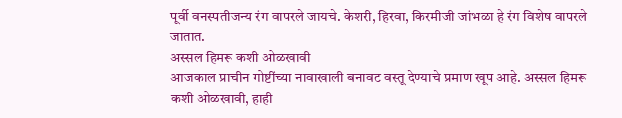पूर्वी वनस्पतीजन्य रंग वापरले जायचे. केशरी, हिरवा, किरमीजी जांभळा हे रंग विशेष वापरले जातात.
अस्सल हिमरू कशी ओळखावी
आजकाल प्राचीन गोष्टींच्या नावाखाली बनावट वस्तू देण्याचे प्रमाण खूप आहे. अस्सल हिमरू कशी ओळखावी, हाही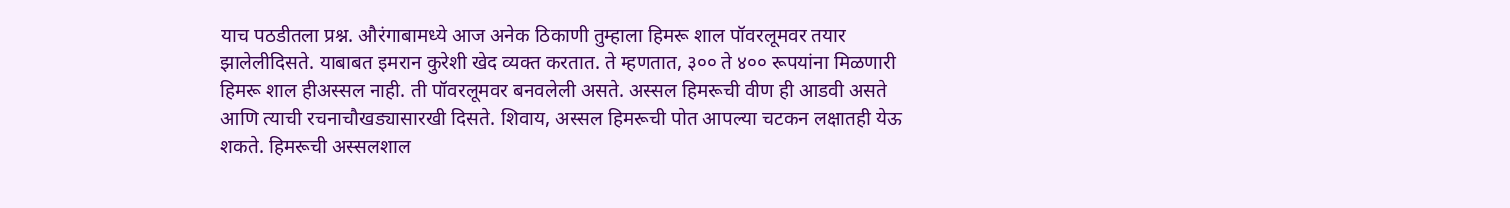याच पठडीतला प्रश्न. औरंगाबामध्ये आज अनेक ठिकाणी तुम्हाला हिमरू शाल पॉवरलूमवर तयार झालेलीदिसते. याबाबत इमरान कुरेशी खेद व्यक्त करतात. ते म्हणतात, ३०० ते ४०० रूपयांना मिळणारी हिमरू शाल हीअस्सल नाही. ती पॉवरलूमवर बनवलेली असते. अस्सल हिमरूची वीण ही आडवी असते आणि त्याची रचनाचौखड्यासारखी दिसते. शिवाय, अस्सल हिमरूची पोत आपल्या चटकन लक्षातही येऊ शकते. हिमरूची अस्सलशाल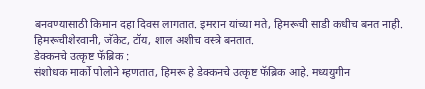बनवण्यासाठी किमान दहा दिवस लागतात. इमरान यांच्या मते, हिमरूची साडी कधीच बनत नाही. हिमरूचीशेरवानी, जॅकेट, टॉय, शाल अशीच वस्त्रे बनतात.
डेक्कनचे उत्कृष्ट फॅब्रिक :
संशोधक मार्को पोलोने म्हणतात, हिमरू हे डेक्कनचे उत्कृष्ट फॅब्रिक आहे. मध्ययुगीन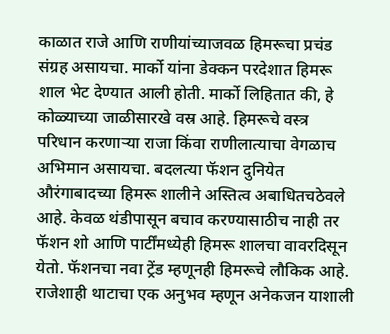काळात राजे आणि राणीयांच्याजवळ हिमरूचा प्रचंड संग्रह असायचा. मार्को यांना डेक्कन परदेशात हिमरू शाल भेट देण्यात आली होती. मार्को लिहितात की, हे कोळ्याच्या जाळीसारखे वस्र आहे. हिमरूचे वस्त्र परिधान करणाऱ्या राजा किंवा राणीलात्याचा वेगळाच अभिमान असायचा. बदलत्या फॅशन दुनियेत औरंगाबादच्या हिमरू शालीने अस्तित्व अबाधितचठेवले आहे. केवळ थंडीपासून बचाव करण्यासाठीच नाही तर फॅशन शो आणि पार्टींमध्येही हिमरू शालचा वावरदिसून येतो. फॅशनचा नवा ट्रेंड म्हणूनही हिमरूचे लौकिक आहे. राजेशाही थाटाचा एक अनुभव म्हणून अनेकजन याशाली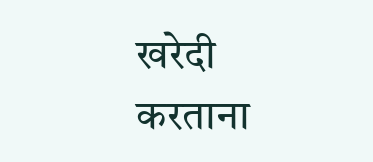खरेदी करताना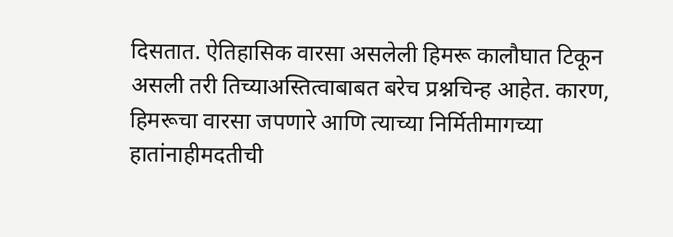दिसतात. ऐतिहासिक वारसा असलेली हिमरू कालौघात टिकून असली तरी तिच्याअस्तित्वाबाबत बरेच प्रश्नचिन्ह आहेत. कारण, हिमरूचा वारसा जपणारे आणि त्याच्या निर्मितीमागच्या हातांनाहीमदतीची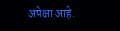अपेक्षा आहे.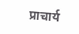प्राचार्य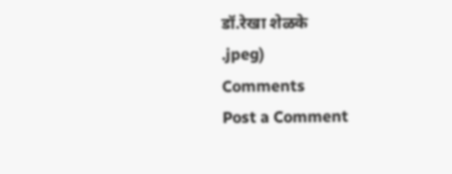डॉ.रेखा शेळके
.jpeg)
Comments
Post a Comment